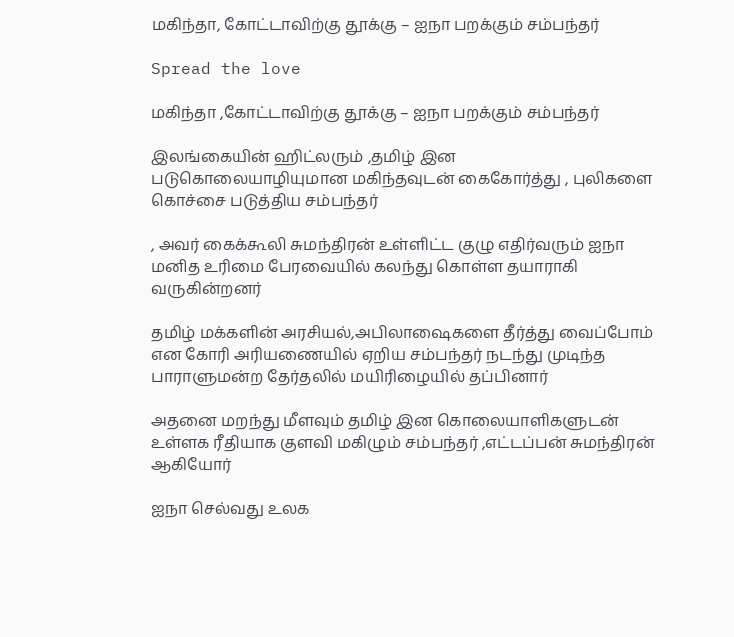மகிந்தா, கோட்டாவிற்கு தூக்கு – ஐநா பறக்கும் சம்பந்தர்

Spread the love

மகிந்தா ,கோட்டாவிற்கு தூக்கு – ஐநா பறக்கும் சம்பந்தர்

இலங்கையின் ஹிட்லரும் ,தமிழ் இன படுகொலையாழியுமான மகிந்தவுடன் கைகோர்த்து , புலிகளை கொச்சை படுத்திய சம்பந்தர்

, அவர் கைக்கூலி சுமந்திரன் உள்ளிட்ட குழு எதிர்வரும் ஐநா மனித உரிமை பேரவையில் கலந்து கொள்ள தயாராகி வருகின்றனர்

தமிழ் மக்களின் அரசியல்,அபிலாஷைகளை தீர்த்து வைப்போம் என கோரி அரியணையில் ஏறிய சம்பந்தர் நடந்து முடிந்த பாராளுமன்ற தேர்தலில் மயிரிழையில் தப்பினார்

அதனை மறந்து மீளவும் தமிழ் இன கொலையாளிகளுடன் உள்ளக ரீதியாக குளவி மகிழும் சம்பந்தர் ,எட்டப்பன் சுமந்திரன் ஆகியோர்

ஐநா செல்வது உலக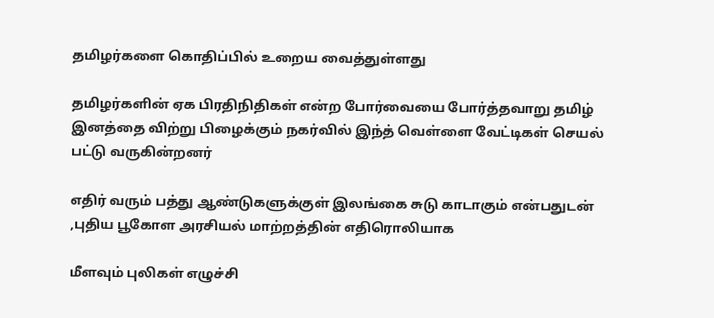தமிழர்களை கொதிப்பில் உறைய வைத்துள்ளது

தமிழர்களின் ஏக பிரதிநிதிகள் என்ற போர்வையை போர்த்தவாறு தமிழ் இனத்தை விற்று பிழைக்கும் நகர்வில் இந்த் வெள்ளை வேட்டிகள் செயல் பட்டு வருகின்றனர்

எதிர் வரும் பத்து ஆண்டுகளுக்குள் இலங்கை சுடு காடாகும் என்பதுடன் ,புதிய பூகோள அரசியல் மாற்றத்தின் எதிரொலியாக

மீளவும் புலிகள் எழுச்சி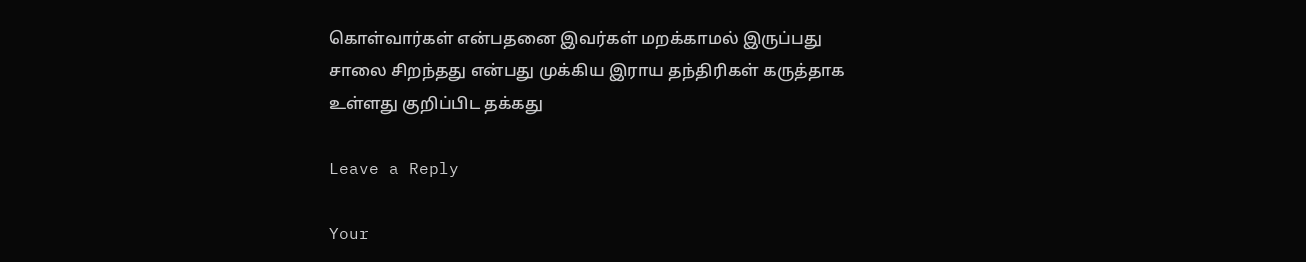கொள்வார்கள் என்பதனை இவர்கள் மறக்காமல் இருப்பது சாலை சிறந்தது என்பது முக்கிய இராய தந்திரிகள் கருத்தாக உள்ளது குறிப்பிட தக்கது

Leave a Reply

Your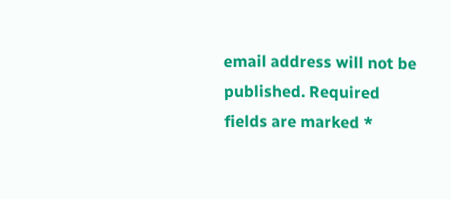email address will not be published. Required fields are marked *